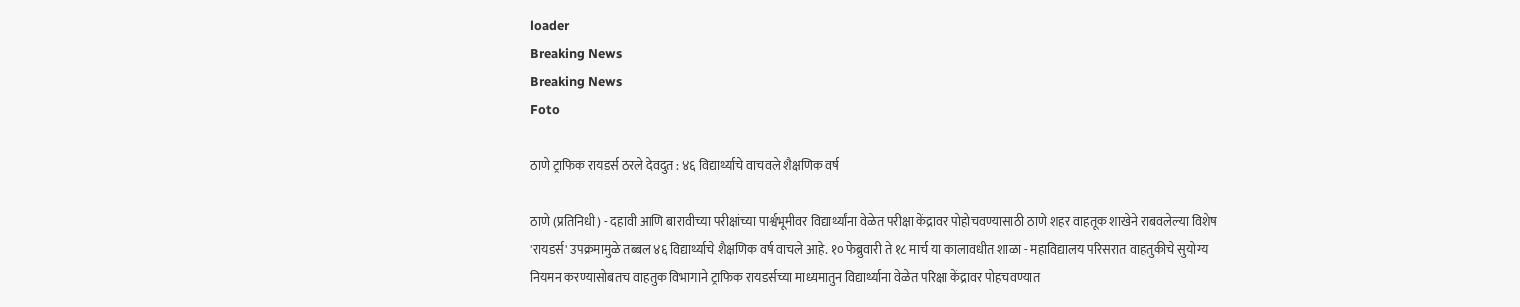loader
Breaking News
Breaking News
Foto

ठाणे ट्राफिक रायडर्स ठरले देवदुत : ४६ विद्यार्थ्याचे वाचवले शैक्षणिक वर्ष

ठाणे (प्रतिनिधी) - दहावी आणि बारावीच्या परीक्षांच्या पार्श्वभूमीवर विद्यार्थ्यांना वेळेत परीक्षा केंद्रावर पोहोचवण्यासाठी ठाणे शहर वाहतूक शाखेने राबवलेल्या विशेष 'रायडर्स' उपक्रमामुळे तब्बल ४६ विद्यार्थ्याचे शैक्षणिक वर्ष वाचले आहे. १० फेब्रुवारी ते १८ मार्च या कालावधीत शाळा - महाविद्यालय परिसरात वाहतुकीचे सुयोग्य नियमन करण्यासोबतच वाहतुक विभागाने ट्राफिक रायडर्सच्या माध्यमातुन विद्यार्थ्याना वेळेत परिक्षा केंद्रावर पोहचवण्यात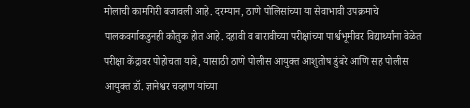मोलाची कामगिरी बजावली आहे. दरम्यान, ठाणे पोलिसांच्या या सेवाभावी उपक्रमाचे पालकवर्गाकडुनही कौतुक होत आहे. दहावी व बारावीच्या परीक्षांच्या पार्श्वभूमीवर विद्यार्थ्यांना वेळेत परीक्षा केंद्रावर पोहोचता यावे, यासाठी ठाणे पोलीस आयुक्त आशुतोष डुंबरे आणि सह पोलीस आयुक्त डॉ. ज्ञानेश्वर चव्हाण यांच्या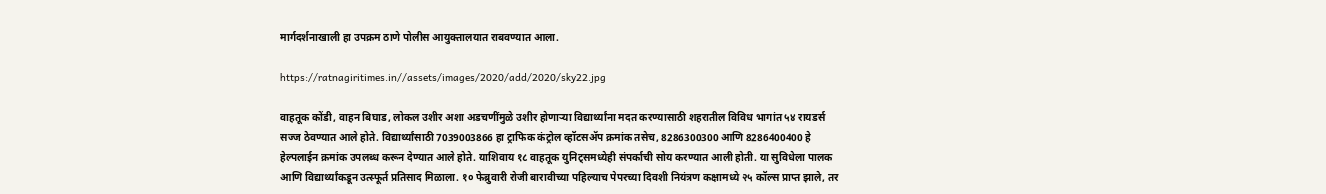मार्गदर्शनाखाली हा उपक्रम ठाणे पोलीस आयुक्तालयात राबवण्यात आला.

https://ratnagiritimes.in//assets/images/2020/add/2020/sky22.jpg

वाहतूक कोंडी, वाहन बिघाड, लोकल उशीर अशा अडचणींमुळे उशीर होणाऱ्या विद्यार्थ्यांना मदत करण्यासाठी शहरातील विविध भागांत ५४ रायडर्स सज्ज ठेवण्यात आले होते. विद्यार्थ्यांसाठी 7039003866 हा ट्राफिक कंट्रोल व्हॉटसॲप क्रमांक तसेच, 8286300300 आणि 8286400400 हे हेल्पलाईन क्रमांक उपलब्ध करून देण्यात आले होते. याशिवाय १८ वाहतूक युनिट्समध्येही संपर्काची सोय करण्यात आली होती. या सुविधेला पालक आणि विद्यार्थ्यांकडून उत्स्फूर्त प्रतिसाद मिळाला. १० फेब्रुवारी रोजी बारावीच्या पहिल्याच पेपरच्या दिवशी नियंत्रण कक्षामध्ये २५ कॉल्स प्राप्त झाले, तर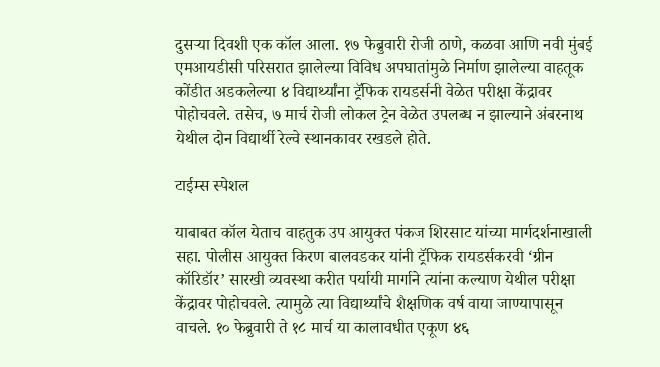दुसऱ्या दिवशी एक कॉल आला. १७ फेब्रुवारी रोजी ठाणे, कळवा आणि नवी मुंबई एमआयडीसी परिसरात झालेल्या विविध अपघातांमुळे निर्माण झालेल्या वाहतूक कोंडीत अडकलेल्या ४ विद्यार्थ्यांना ट्रॅफिक रायडर्सनी वेळेत परीक्षा केंद्रावर पोहोचवले. तसेच, ७ मार्च रोजी लोकल ट्रेन वेळेत उपलब्ध न झाल्याने अंबरनाथ येथील दोन विद्यार्थी रेल्वे स्थानकावर रखडले होते.

टाईम्स स्पेशल

याबाबत कॉल येताच वाहतुक उप आयुक्त पंकज शिरसाट यांच्या मार्गदर्शनाखाली सहा. पोलीस आयुक्त किरण बालवडकर यांनी ट्रॅफिक रायडर्सकरवी ‘ग्रीन कॉरिडॉर’ सारखी व्यवस्था करीत पर्यायी मार्गाने त्यांना कल्याण येथील परीक्षा केंद्रावर पोहोचवले. त्यामुळे त्या विद्यार्थ्यांचे शैक्षणिक वर्ष वाया जाण्यापासून वाचले. १० फेब्रुवारी ते १८ मार्च या कालावधीत एकूण ४६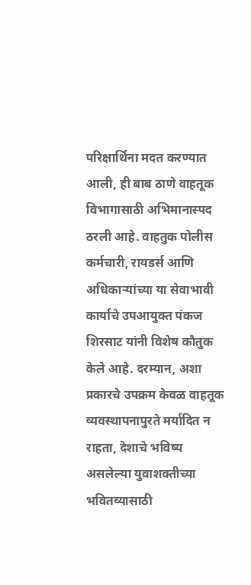परिक्षार्थिना मदत करण्यात आली, ही बाब ठाणे वाहतूक विभागासाठी अभिमानास्पद ठरली आहे. वाहतुक पोलीस कर्मचारी, रायडर्स आणि अधिकाऱ्यांच्या या सेवाभावी कार्याचे उपआयुक्त पंकज शिरसाट यांनी विशेष कौतुक केले आहे. दरम्यान, अशा प्रकारचे उपक्रम केवळ वाहतूक व्यवस्थापनापुरते मर्यादित न राहता, देशाचे भविष्य असलेल्या युवाशक्तीच्या भवितव्यासाठी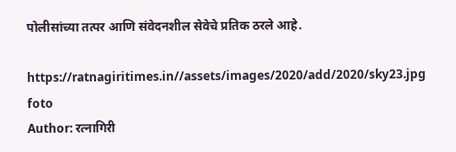पोलीसांच्या तत्पर आणि संवेदनशील सेवेचे प्रतिक ठरले आहे.

https://ratnagiritimes.in//assets/images/2020/add/2020/sky23.jpg
foto
Author: रत्नागिरी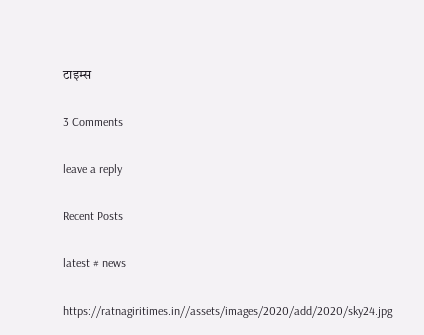टाइम्स

3 Comments

leave a reply

Recent Posts

latest # news

https://ratnagiritimes.in//assets/images/2020/add/2020/sky24.jpg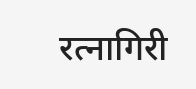रत्नागिरी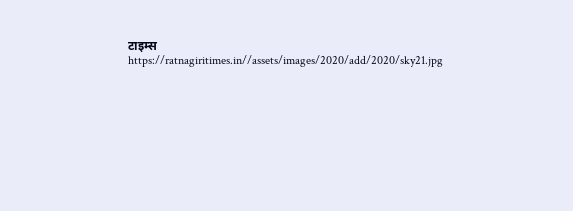टाइम्स
https://ratnagiritimes.in//assets/images/2020/add/2020/sky21.jpg